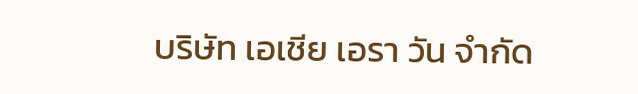บริษัท เอเชีย เอรา วัน จำกัด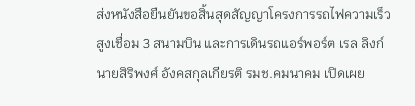ส่งหนังสือยืนยันขอสิ้นสุดสัญญาโครงการรถไฟความเร็วสูงเชื่อม 3 สนามบิน และการเดินรถแอร์พอร์ต เรล ลิงก์
นายสิริพงศ์ อังคสกุลเกียรติ รมช.คมนาคม เปิดเผย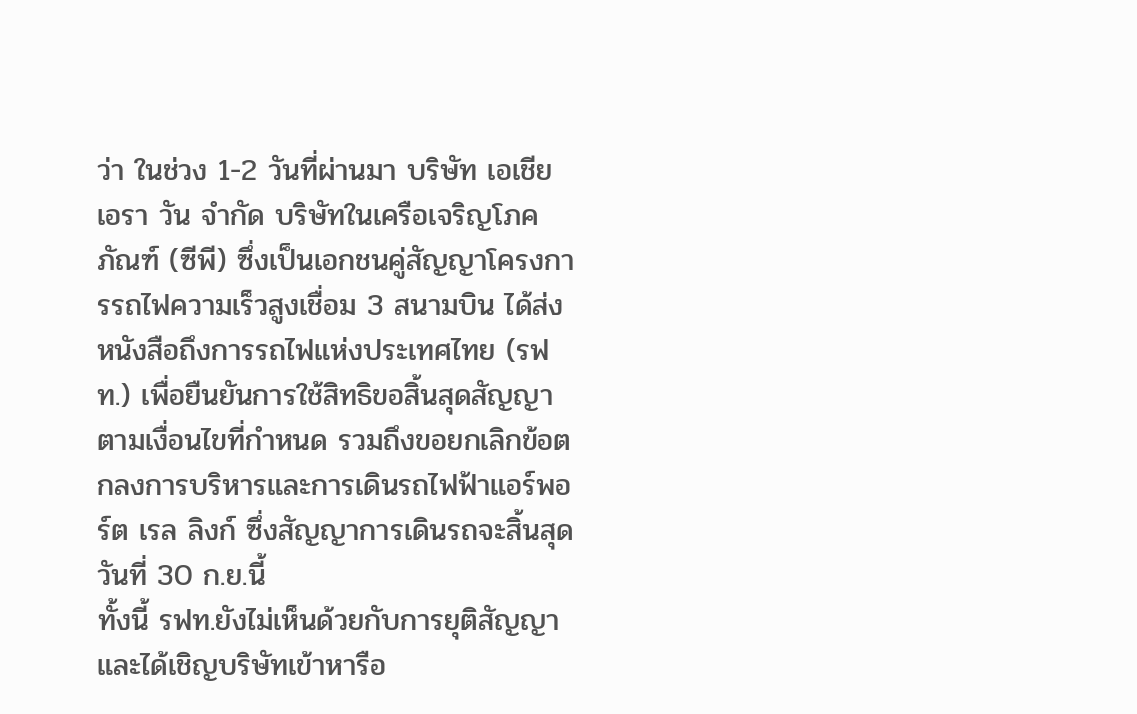ว่า ในช่วง 1-2 วันที่ผ่านมา บริษัท เอเชีย เอรา วัน จำกัด บริษัทในเครือเจริญโภคภัณฑ์ (ซีพี) ซึ่งเป็นเอกชนคู่สัญญาโครงการรถไฟความเร็วสูงเชื่อม 3 สนามบิน ได้ส่งหนังสือถึงการรถไฟแห่งประเทศไทย (รฟท.) เพื่อยืนยันการใช้สิทธิขอสิ้นสุดสัญญาตามเงื่อนไขที่กำหนด รวมถึงขอยกเลิกข้อตกลงการบริหารและการเดินรถไฟฟ้าแอร์พอร์ต เรล ลิงก์ ซึ่งสัญญาการเดินรถจะสิ้นสุดวันที่ 30 ก.ย.นี้
ทั้งนี้ รฟท.ยังไม่เห็นด้วยกับการยุติสัญญา และได้เชิญบริษัทเข้าหารือ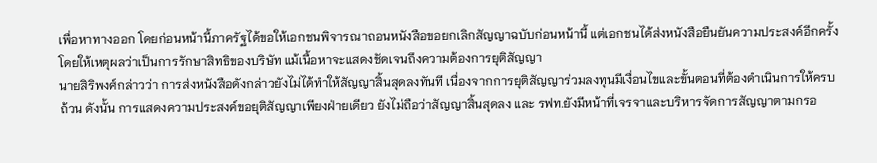เพื่อหาทางออก โดยก่อนหน้านี้ภาครัฐได้ขอให้เอกชนพิจารณาถอนหนังสือขอยกเลิกสัญญาฉบับก่อนหน้านี้ แต่เอกชนได้ส่งหนังสือยืนยันความประสงค์อีกครั้ง โดยให้เหตุผลว่าเป็นการรักษาสิทธิของบริษัท แม้เนื้อหาจะแสดงชัดเจนถึงความต้องการยุติสัญญา
นายสิริพงศ์กล่าวว่า การส่งหนังสือดังกล่าวยังไม่ได้ทำให้สัญญาสิ้นสุดลงทันที เนื่องจากการยุติสัญญาร่วมลงทุนมีเงื่อนไขและขั้นตอนที่ต้องดำเนินการให้ครบถ้วน ดังนั้น การแสดงความประสงค์ขอยุติสัญญาเพียงฝ่ายเดียว ยังไม่ถือว่าสัญญาสิ้นสุดลง และ รฟท.ยังมีหน้าที่เจรจาและบริหารจัดการสัญญาตามกรอ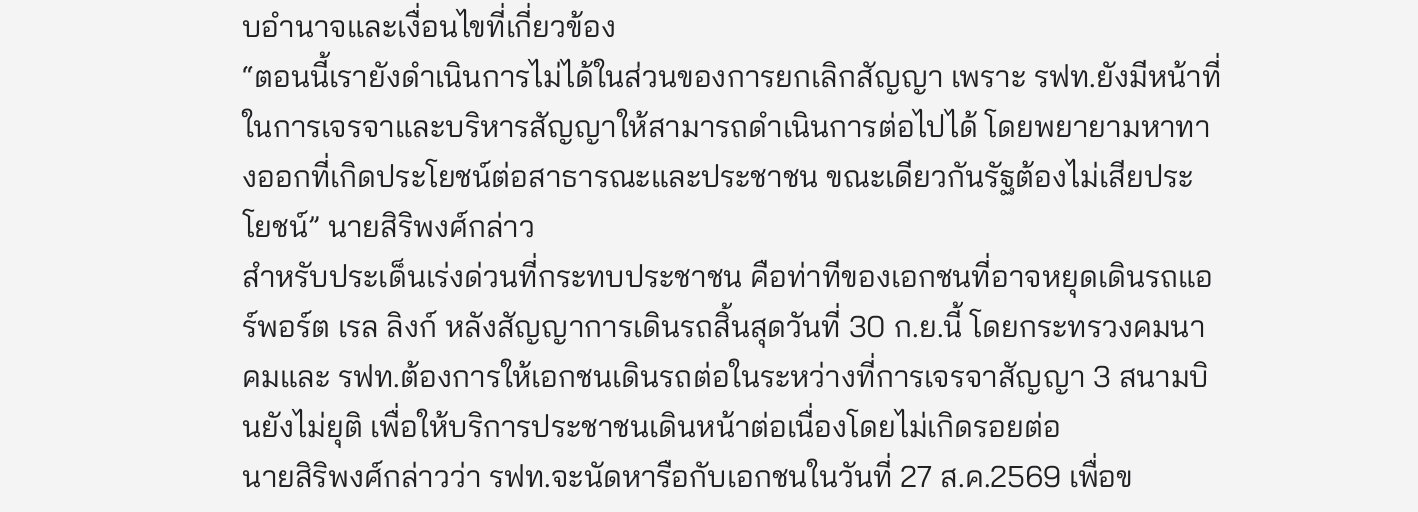บอำนาจและเงื่อนไขที่เกี่ยวข้อง
“ตอนนี้เรายังดำเนินการไม่ได้ในส่วนของการยกเลิกสัญญา เพราะ รฟท.ยังมีหน้าที่ในการเจรจาและบริหารสัญญาให้สามารถดำเนินการต่อไปได้ โดยพยายามหาทางออกที่เกิดประโยชน์ต่อสาธารณะและประชาชน ขณะเดียวกันรัฐต้องไม่เสียประโยชน์” นายสิริพงศ์กล่าว
สำหรับประเด็นเร่งด่วนที่กระทบประชาชน คือท่าทีของเอกชนที่อาจหยุดเดินรถแอร์พอร์ต เรล ลิงก์ หลังสัญญาการเดินรถสิ้นสุดวันที่ 30 ก.ย.นี้ โดยกระทรวงคมนาคมและ รฟท.ต้องการให้เอกชนเดินรถต่อในระหว่างที่การเจรจาสัญญา 3 สนามบินยังไม่ยุติ เพื่อให้บริการประชาชนเดินหน้าต่อเนื่องโดยไม่เกิดรอยต่อ
นายสิริพงศ์กล่าวว่า รฟท.จะนัดหารือกับเอกชนในวันที่ 27 ส.ค.2569 เพื่อข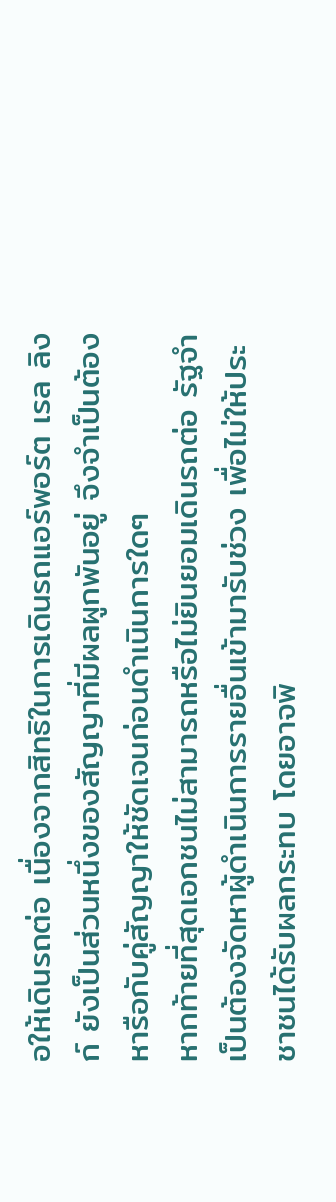อให้เดินรถต่อ เนื่องจากสิทธิในการเดินรถแอร์พอร์ต เรล ลิงก์ ยังเป็นส่วนหนึ่งของสัญญาที่มีผลผูกพันอยู่ จึงจำเป็นต้องหารือกับคู่สัญญาให้ชัดเจนก่อนดำเนินการใดๆ
หากท้ายที่สุดเอกชนไม่สามารถหรือไม่ยินยอมเดินรถต่อ รัฐจำเป็นต้องจัดหาผู้ดำเนินการรายอื่นเข้ามารับช่วง เพื่อไม่ให้ประชาชนได้รับผลกระทบ โดยอาจพิ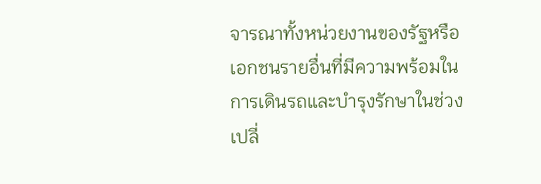จารณาทั้งหน่วยงานของรัฐหรือเอกชนรายอื่นที่มีความพร้อมในการเดินรถและบำรุงรักษาในช่วงเปลี่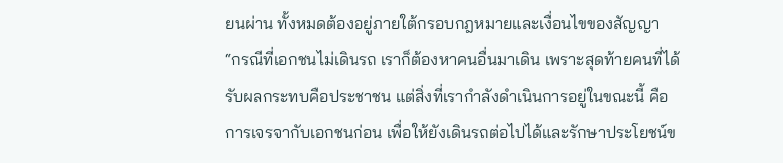ยนผ่าน ทั้งหมดต้องอยู่ภายใต้กรอบกฎหมายและเงื่อนไขของสัญญา
“กรณีที่เอกชนไม่เดินรถ เราก็ต้องหาคนอื่นมาเดิน เพราะสุดท้ายคนที่ได้รับผลกระทบคือประชาชน แต่สิ่งที่เรากำลังดำเนินการอยู่ในขณะนี้ คือการเจรจากับเอกชนก่อน เพื่อให้ยังเดินรถต่อไปได้และรักษาประโยชน์ข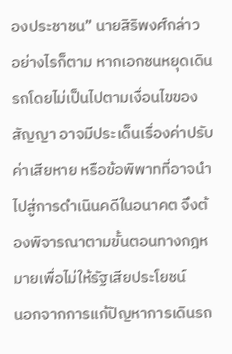องประชาชน” นายสิริพงศ์กล่าว
อย่างไรก็ตาม หากเอกชนหยุดเดินรถโดยไม่เป็นไปตามเงื่อนไขของสัญญา อาจมีประเด็นเรื่องค่าปรับ ค่าเสียหาย หรือข้อพิพาทที่อาจนำไปสู่การดำเนินคดีในอนาคต จึงต้องพิจารณาตามขั้นตอนทางกฎหมายเพื่อไม่ให้รัฐเสียประโยชน์
นอกจากการแก้ปัญหาการเดินรถ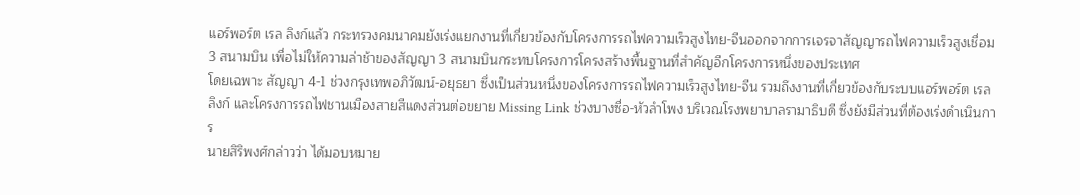แอร์พอร์ต เรล ลิงก์แล้ว กระทรวงคมนาคมยังเร่งแยกงานที่เกี่ยวข้องกับโครงการรถไฟความเร็วสูงไทย-จีนออกจากการเจรจาสัญญารถไฟความเร็วสูงเชื่อม 3 สนามบิน เพื่อไม่ให้ความล่าช้าของสัญญา 3 สนามบินกระทบโครงการโครงสร้างพื้นฐานที่สำคัญอีกโครงการหนึ่งของประเทศ
โดยเฉพาะ สัญญา 4-1 ช่วงกรุงเทพอภิวัฒน์-อยุธยา ซึ่งเป็นส่วนหนึ่งของโครงการรถไฟความเร็วสูงไทย-จีน รวมถึงงานที่เกี่ยวข้องกับระบบแอร์พอร์ต เรล ลิงก์ และโครงการรถไฟชานเมืองสายสีแดงส่วนต่อขยาย Missing Link ช่วงบางซื่อ-หัวลำโพง บริเวณโรงพยาบาลรามาธิบดี ซึ่งยังมีส่วนที่ต้องเร่งดำเนินการ
นายสิริพงศ์กล่าวว่า ได้มอบหมาย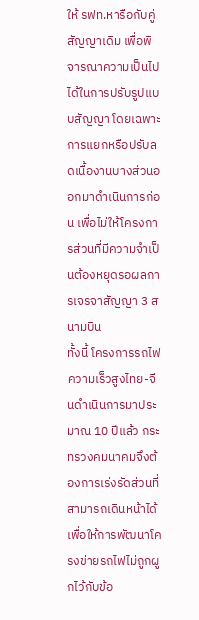ให้ รฟท.หารือกับคู่สัญญาเดิม เพื่อพิจารณาความเป็นไปได้ในการปรับรูปแบบสัญญา โดยเฉพาะการแยกหรือปรับลดเนื้องานบางส่วนออกมาดำเนินการก่อน เพื่อไม่ให้โครงการส่วนที่มีความจำเป็นต้องหยุดรอผลการเจรจาสัญญา 3 สนามบิน
ทั้งนี้ โครงการรถไฟความเร็วสูงไทย-จีนดำเนินการมาประมาณ 10 ปีแล้ว กระทรวงคมนาคมจึงต้องการเร่งรัดส่วนที่สามารถเดินหน้าได้ เพื่อให้การพัฒนาโครงข่ายรถไฟไม่ถูกผูกไว้กับข้อ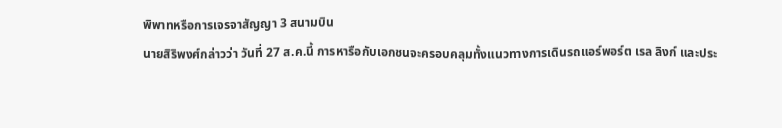พิพาทหรือการเจรจาสัญญา 3 สนามบิน
นายสิริพงศ์กล่าวว่า วันที่ 27 ส.ค.นี้ การหารือกับเอกชนจะครอบคลุมทั้งแนวทางการเดินรถแอร์พอร์ต เรล ลิงก์ และประ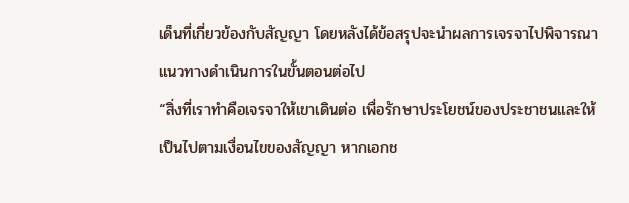เด็นที่เกี่ยวข้องกับสัญญา โดยหลังได้ข้อสรุปจะนำผลการเจรจาไปพิจารณาแนวทางดำเนินการในขั้นตอนต่อไป
“สิ่งที่เราทำคือเจรจาให้เขาเดินต่อ เพื่อรักษาประโยชน์ของประชาชนและให้เป็นไปตามเงื่อนไขของสัญญา หากเอกช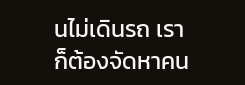นไม่เดินรถ เราก็ต้องจัดหาคน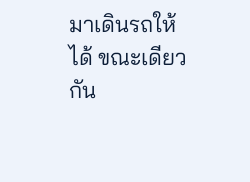มาเดินรถให้ได้ ขณะเดียวกัน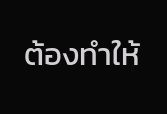ต้องทำให้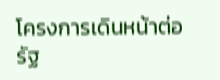โครงการเดินหน้าต่อ รัฐ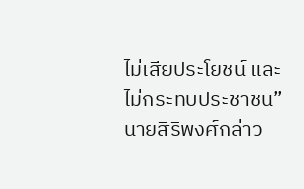ไม่เสียประโยชน์ และไม่กระทบประชาชน” นายสิริพงศ์กล่าว